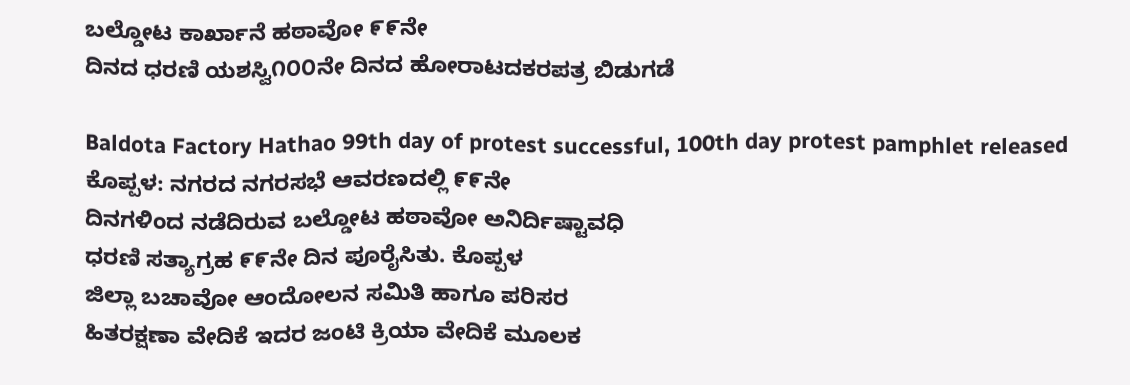ಬಲ್ಡೋಟ ಕಾರ್ಖಾನೆ ಹಠಾವೋ ೯೯ನೇ
ದಿನದ ಧರಣಿ ಯಶಸ್ವಿ೧೦೦ನೇ ದಿನದ ಹೋರಾಟದಕರಪತ್ರ ಬಿಡುಗಡೆ

Baldota Factory Hathao 99th day of protest successful, 100th day protest pamphlet released
ಕೊಪ್ಪಳ: ನಗರದ ನಗರಸಭೆ ಆವರಣದಲ್ಲಿ ೯೯ನೇ
ದಿನಗಳಿಂದ ನಡೆದಿರುವ ಬಲ್ಡೋಟ ಹಠಾವೋ ಅನಿರ್ದಿಷ್ಟಾವಧಿ
ಧರಣಿ ಸತ್ಯಾಗ್ರಹ ೯೯ನೇ ದಿನ ಪೂರೈಸಿತು. ಕೊಪ್ಪಳ
ಜಿಲ್ಲಾ ಬಚಾವೋ ಆಂದೋಲನ ಸಮಿತಿ ಹಾಗೂ ಪರಿಸರ
ಹಿತರಕ್ಷಣಾ ವೇದಿಕೆ ಇದರ ಜಂಟಿ ಕ್ರಿಯಾ ವೇದಿಕೆ ಮೂಲಕ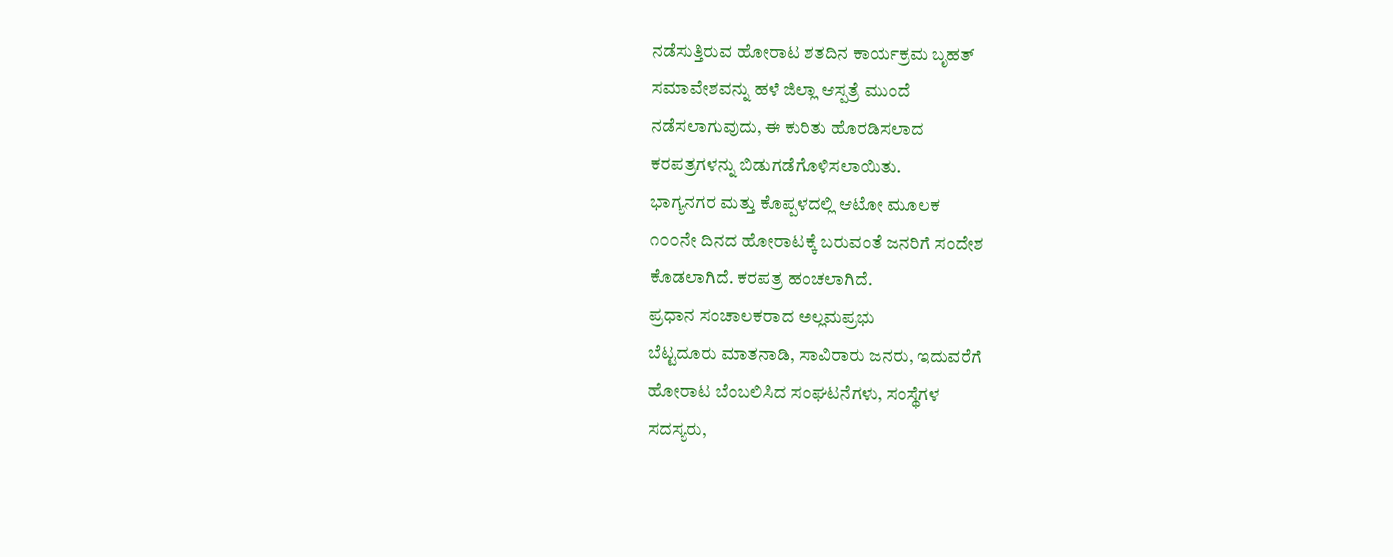ನಡೆಸುತ್ತಿರುವ ಹೋರಾಟ ಶತದಿನ ಕಾರ್ಯಕ್ರಮ ಬೃಹತ್
ಸಮಾವೇಶವನ್ನು ಹಳೆ ಜಿಲ್ಲಾ ಆಸ್ಪತ್ರೆ ಮುಂದೆ
ನಡೆಸಲಾಗುವುದು, ಈ ಕುರಿತು ಹೊರಡಿಸಲಾದ
ಕರಪತ್ರಗಳನ್ನು ಬಿಡುಗಡೆಗೊಳಿಸಲಾಯಿತು.
ಭಾಗ್ಯನಗರ ಮತ್ತು ಕೊಪ್ಪಳದಲ್ಲಿ ಆಟೋ ಮೂಲಕ
೧೦೦ನೇ ದಿನದ ಹೋರಾಟಕ್ಕೆ ಬರುವಂತೆ ಜನರಿಗೆ ಸಂದೇಶ
ಕೊಡಲಾಗಿದೆ. ಕರಪತ್ರ ಹಂಚಲಾಗಿದೆ.
ಪ್ರಧಾನ ಸಂಚಾಲಕರಾದ ಅಲ್ಲಮಪ್ರಭು
ಬೆಟ್ಟದೂರು ಮಾತನಾಡಿ, ಸಾವಿರಾರು ಜನರು, ಇದುವರೆಗೆ
ಹೋರಾಟ ಬೆಂಬಲಿಸಿದ ಸಂಘಟನೆಗಳು, ಸಂಸ್ಥೆಗಳ
ಸದಸ್ಯರು,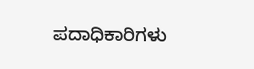ಪದಾಧಿಕಾರಿಗಳು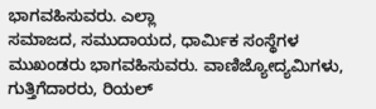ಭಾಗವಹಿಸುವರು. ಎಲ್ಲಾ
ಸಮಾಜದ, ಸಮುದಾಯದ, ಧಾರ್ಮಿಕ ಸಂಸ್ಥೆಗಳ
ಮುಖಂಡರು ಭಾಗವಹಿಸುವರು. ವಾಣಿಜ್ಯೋದ್ಯಮಿಗಳು,
ಗುತ್ತಿಗೆದಾರರು, ರಿಯಲ್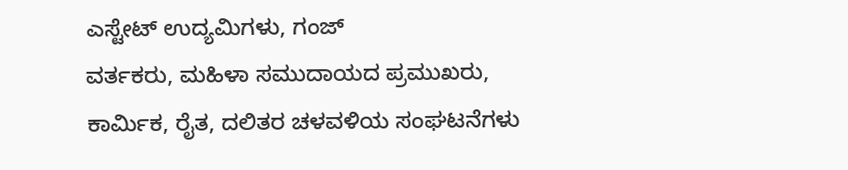ಎಸ್ಟೇಟ್ ಉದ್ಯಮಿಗಳು, ಗಂಜ್
ವರ್ತಕರು, ಮಹಿಳಾ ಸಮುದಾಯದ ಪ್ರಮುಖರು,
ಕಾರ್ಮಿಕ, ರೈತ, ದಲಿತರ ಚಳವಳಿಯ ಸಂಘಟನೆಗಳು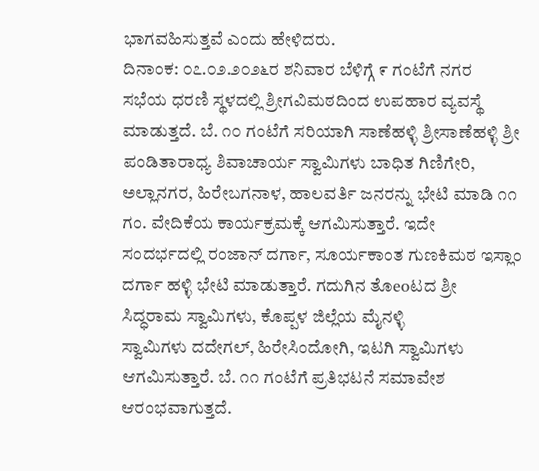ಭಾಗವಹಿಸುತ್ತವೆ ಎಂದು ಹೇಳಿದರು.
ದಿನಾಂಕ: ೦೭.೦೨.೨೦೨೬ರ ಶನಿವಾರ ಬೆಳಿಗ್ಗೆ ೯ ಗಂಟೆಗೆ ನಗರ
ಸಭೆಯ ಧರಣಿ ಸ್ಥಳದಲ್ಲಿ ಶ್ರೀಗವಿಮಠದಿಂದ ಉಪಹಾರ ವ್ಯವಸ್ಥೆ
ಮಾಡುತ್ತದೆ. ಬೆ. ೧೦ ಗಂಟೆಗೆ ಸರಿಯಾಗಿ ಸಾಣೆಹಳ್ಳಿ ಶ್ರೀಸಾಣೆಹಳ್ಳಿ ಶ್ರೀ
ಪಂಡಿತಾರಾಧ್ಯ ಶಿವಾಚಾರ್ಯ ಸ್ವಾಮಿಗಳು ಬಾಧಿತ ಗಿಣಿಗೇರಿ,
ಅಲ್ಲಾನಗರ, ಹಿರೇಬಗನಾಳ, ಹಾಲವರ್ತಿ ಜನರನ್ನು ಭೇಟಿ ಮಾಡಿ ೧೧
ಗಂ. ವೇದಿಕೆಯ ಕಾರ್ಯಕ್ರಮಕ್ಕೆ ಆಗಮಿಸುತ್ತಾರೆ. ಇದೇ
ಸಂದರ್ಭದಲ್ಲಿ ರಂಜಾನ್ ದರ್ಗಾ, ಸೂರ್ಯಕಾಂತ ಗುಣಕಿಮಠ ಇಸ್ಲಾಂ
ದರ್ಗಾ ಹಳ್ಳಿ ಭೇಟಿ ಮಾಡುತ್ತಾರೆ. ಗದುಗಿನ ತೊeoಟದ ಶ್ರೀ
ಸಿದ್ಧರಾಮ ಸ್ವಾಮಿಗಳು, ಕೊಪ್ಪಳ ಜಿಲ್ಲೆಯ ಮೈನಳ್ಳಿ
ಸ್ವಾಮಿಗಳು ದದೇಗಲ್, ಹಿರೇಸಿಂದೋಗಿ, ಇಟಗಿ ಸ್ವಾಮಿಗಳು
ಆಗಮಿಸುತ್ತಾರೆ. ಬೆ. ೧೧ ಗಂಟೆಗೆ ಪ್ರತಿಭಟನೆ ಸಮಾವೇಶ
ಆರಂಭವಾಗುತ್ತದೆ.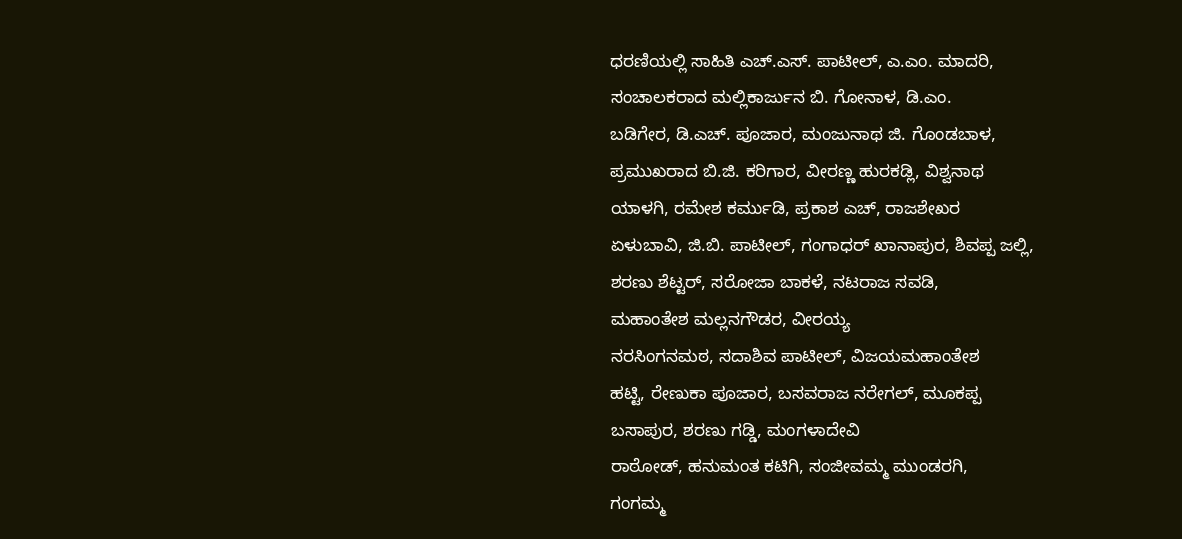ಧರಣಿಯಲ್ಲಿ ಸಾಹಿತಿ ಎಚ್.ಎಸ್. ಪಾಟೀಲ್, ಎ.ಎಂ. ಮಾದರಿ,
ಸಂಚಾಲಕರಾದ ಮಲ್ಲಿಕಾರ್ಜುನ ಬಿ. ಗೋನಾಳ, ಡಿ.ಎಂ.
ಬಡಿಗೇರ, ಡಿ.ಎಚ್. ಪೂಜಾರ, ಮಂಜುನಾಥ ಜಿ. ಗೊಂಡಬಾಳ,
ಪ್ರಮುಖರಾದ ಬಿ.ಜಿ. ಕರಿಗಾರ, ವೀರಣ್ಣ ಹುರಕಡ್ಲಿ, ವಿಶ್ವನಾಥ
ಯಾಳಗಿ, ರಮೇಶ ಕರ್ಮುಡಿ, ಪ್ರಕಾಶ ಎಚ್, ರಾಜಶೇಖರ
ಏಳುಬಾವಿ, ಜಿ.ಬಿ. ಪಾಟೀಲ್, ಗಂಗಾಧರ್ ಖಾನಾಪುರ, ಶಿವಪ್ಪ ಜಲ್ಲಿ,
ಶರಣು ಶೆಟ್ಟರ್, ಸರೋಜಾ ಬಾಕಳೆ, ನಟರಾಜ ಸವಡಿ,
ಮಹಾಂತೇಶ ಮಲ್ಲನಗೌಡರ, ವೀರಯ್ಯ
ನರಸಿಂಗನಮಠ, ಸದಾಶಿವ ಪಾಟೀಲ್, ವಿಜಯಮಹಾಂತೇಶ
ಹಟ್ಟಿ, ರೇಣುಕಾ ಪೂಜಾರ, ಬಸವರಾಜ ನರೇಗಲ್, ಮೂಕಪ್ಪ
ಬಸಾಪುರ, ಶರಣು ಗಡ್ಡಿ, ಮಂಗಳಾದೇವಿ
ರಾಠೋಡ್, ಹನುಮಂತ ಕಟಿಗಿ, ಸಂಜೀವಮ್ಮ ಮುಂಡರಗಿ,
ಗಂಗಮ್ಮ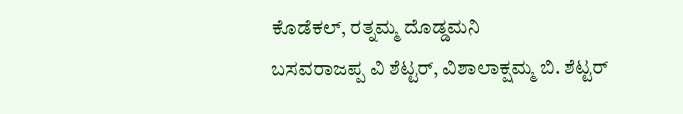ಕೊಡೆಕಲ್, ರತ್ನಮ್ಮ ದೊಡ್ಡಮನಿ
ಬಸವರಾಜಪ್ಪ ವಿ ಶೆಟ್ಟರ್, ವಿಶಾಲಾಕ್ಷಮ್ಮ ಬಿ. ಶೆಟ್ಟರ್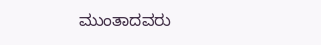ಮುಂತಾದವರು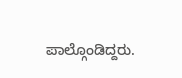ಪಾಲ್ಗೊಂಡಿದ್ದರು.